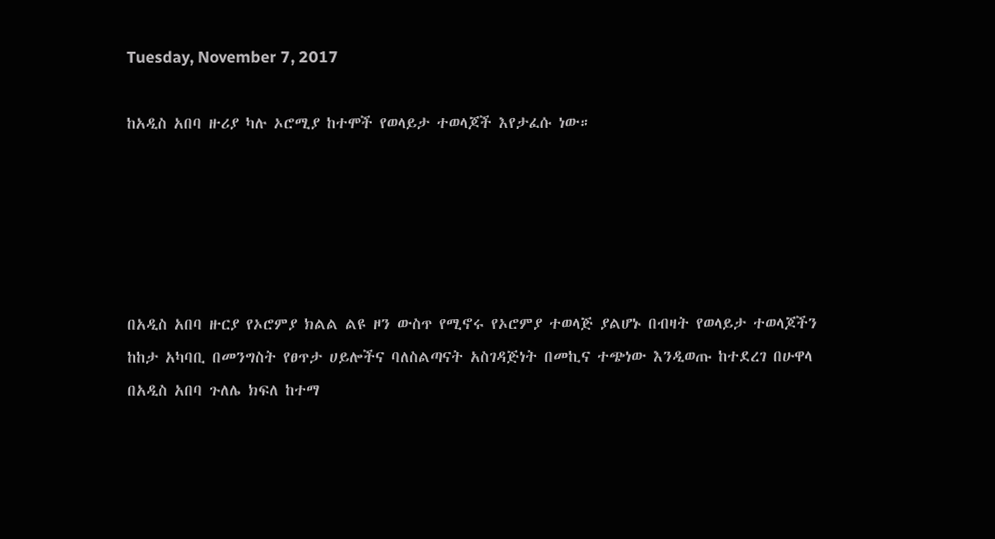Tuesday, November 7, 2017

ከአዲስ አበባ ዙሪያ ካሉ ኦሮሚያ ከተሞች የወላይታ ተወላጆች እየታፈሱ ነው።





በአዲስ አበባ ዙርያ የኦሮምያ ክልል ልዩ ዞን ውስጥ የሚኖሩ የኦሮምያ ተወላጅ ያልሆኑ በብዛት የወላይታ ተወላጆችን ከከታ አካባቢ በመንግስት የፀጥታ ሀይሎችና ባለስልጣናት አስገዳጅነት በመኪና ተጭነው እንዲወጡ ከተደረገ በሁዋላ በአዲስ አበባ ጉለሌ ክፍለ ከተማ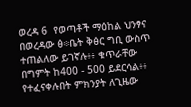ወረዳ 6  የወጣቶች ማዕከል ህንፃና በወረዳው ፅ፨ቤት ቅፅር ግቢ ውስጥ ተጠልለው ይገኛሉ፥፥ ቁጥራቸው በግምት ከ400 - 500 ይደርሳል፥፥ የተፈናቀሉበት ምክንያት ለጊዜው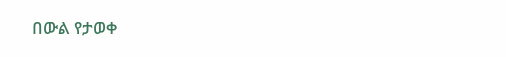በውል የታወቀ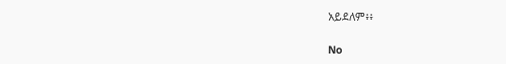አይደለም፥፥

No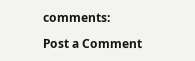comments:

Post a Comment